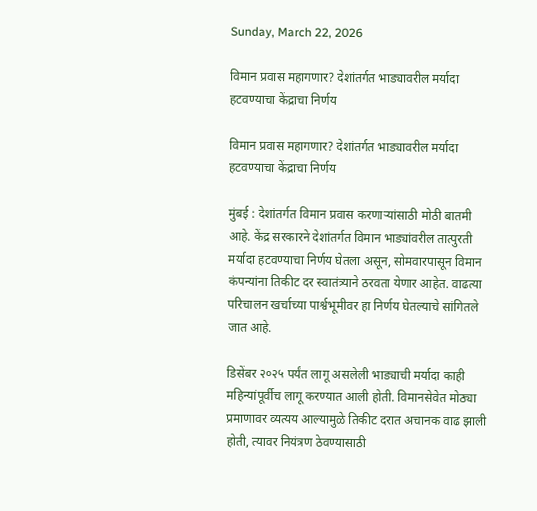Sunday, March 22, 2026

विमान प्रवास महागणार? देशांतर्गत भाड्यावरील मर्यादा हटवण्याचा केंद्राचा निर्णय

विमान प्रवास महागणार? देशांतर्गत भाड्यावरील मर्यादा हटवण्याचा केंद्राचा निर्णय

मुंबई : देशांतर्गत विमान प्रवास करणाऱ्यांसाठी मोठी बातमी आहे. केंद्र सरकारने देशांतर्गत विमान भाड्यांवरील तात्पुरती मर्यादा हटवण्याचा निर्णय घेतला असून, सोमवारपासून विमान कंपन्यांना तिकीट दर स्वातंत्र्याने ठरवता येणार आहेत. वाढत्या परिचालन खर्चाच्या पार्श्वभूमीवर हा निर्णय घेतल्याचे सांगितले जात आहे.

डिसेंबर २०२५ पर्यंत लागू असलेली भाड्याची मर्यादा काही महिन्यांपूर्वीच लागू करण्यात आली होती. विमानसेवेत मोठ्या प्रमाणावर व्यत्यय आल्यामुळे तिकीट दरात अचानक वाढ झाली होती, त्यावर नियंत्रण ठेवण्यासाठी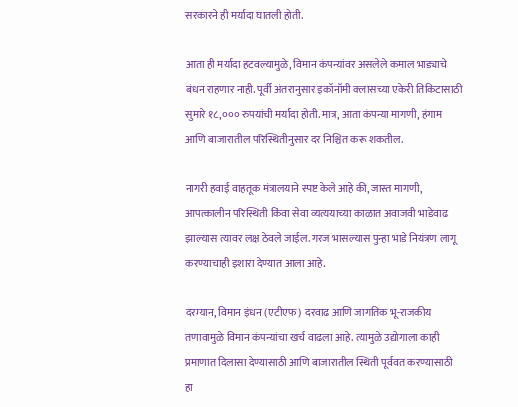सरकारने ही मर्यादा घातली होती.

आता ही मर्यादा हटवल्यामुळे, विमान कंपन्यांवर असलेले कमाल भाड्याचे बंधन राहणार नाही. पूर्वी अंतरानुसार इकॉनॉमी क्लासच्या एकेरी तिकिटासाठी सुमारे १८,००० रुपयांची मर्यादा होती. मात्र, आता कंपन्या मागणी, हंगाम आणि बाजारातील परिस्थितीनुसार दर निश्चित करू शकतील.

नागरी हवाई वाहतूक मंत्रालयाने स्पष्ट केले आहे की, जास्त मागणी, आपत्कालीन परिस्थिती किंवा सेवा व्यत्ययाच्या काळात अवाजवी भाडेवाढ झाल्यास त्यावर लक्ष ठेवले जाईल. गरज भासल्यास पुन्हा भाडे नियंत्रण लागू करण्याचाही इशारा देण्यात आला आहे.

दरम्यान, विमान इंधन (एटीएफ) दरवाढ आणि जागतिक भू-राजकीय तणावामुळे विमान कंपन्यांचा खर्च वाढला आहे. त्यामुळे उद्योगाला काही प्रमाणात दिलासा देण्यासाठी आणि बाजारातील स्थिती पूर्ववत करण्यासाठी हा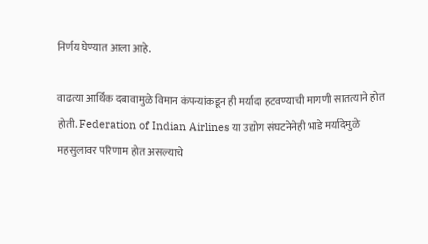निर्णय घेण्यात आला आहे.

वाढत्या आर्थिक दबावामुळे विमान कंपन्यांकडून ही मर्यादा हटवण्याची मागणी सातत्याने होत होती. Federation of Indian Airlines या उद्योग संघटनेनेही भाडे मर्यादेमुळे महसुलावर परिणाम होत असल्याचे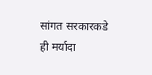सांगत सरकारकडे ही मर्यादा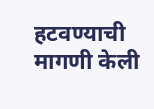हटवण्याची मागणी केली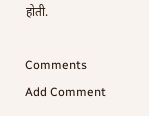होती.

Comments
Add Comment